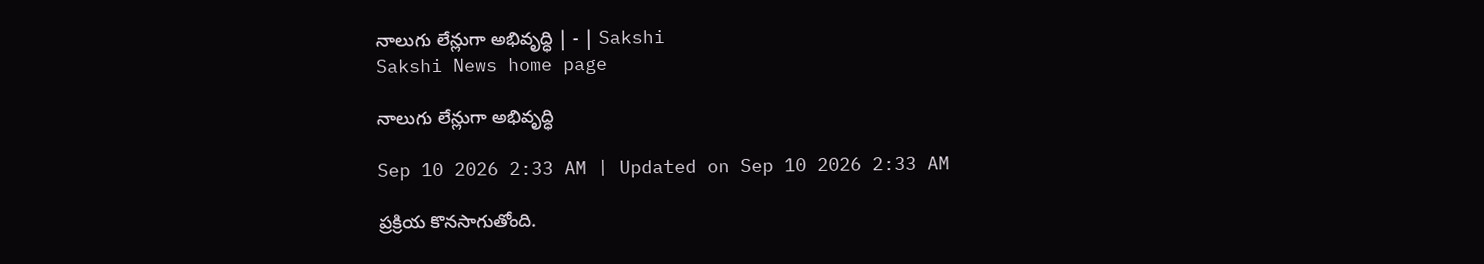నాలుగు లేన్లుగా అభివృద్ధి | - | Sakshi
Sakshi News home page

నాలుగు లేన్లుగా అభివృద్ధి

Sep 10 2026 2:33 AM | Updated on Sep 10 2026 2:33 AM

ప్రక్రియ కొనసాగుతోంది.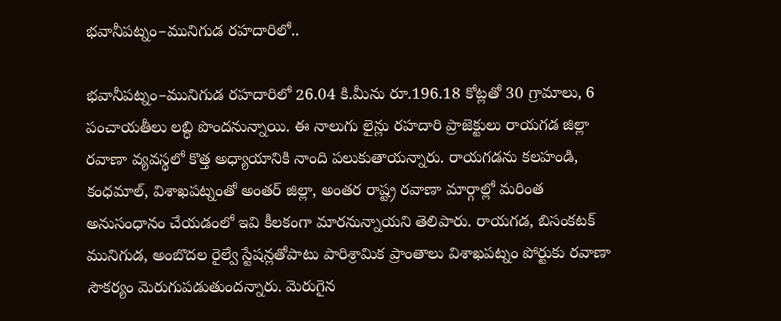భవానీపట్నం–మునిగుడ రహదారిలో..

భవానీపట్నం–మునిగుడ రహదారిలో 26.04 కి.మీను రూ.196.18 కోట్లతో 30 గ్రామాలు, 6 పంచాయతీలు లబ్ధి పొందనున్నాయి. ఈ నాలుగు లైన్లు రహదారి ప్రాజెక్టులు రాయగడ జిల్లా రవాణా వ్యవస్థలో కొత్త అధ్యాయానికి నాంది పలుకుతాయన్నారు. రాయగడను కలహండి, కంధమాల్‌, విశాఖపట్నంతో అంతర్‌ జిల్లా, అంతర రాష్ట్ర రవాణా మార్గాల్లో మరింత అనుసంధానం చేయడంలో ఇవి కీలకంగా మారనున్నాయని తెలిపారు. రాయగడ, బిసంకటక్‌ మునిగుడ, అంబొదల రైల్వే స్టేషన్లతోపాటు పారిశ్రామిక ప్రాంతాలు విశాఖపట్నం పోర్టుకు రవాణా సౌకర్యం మెరుగుపడుతుందన్నారు. మెరుగైన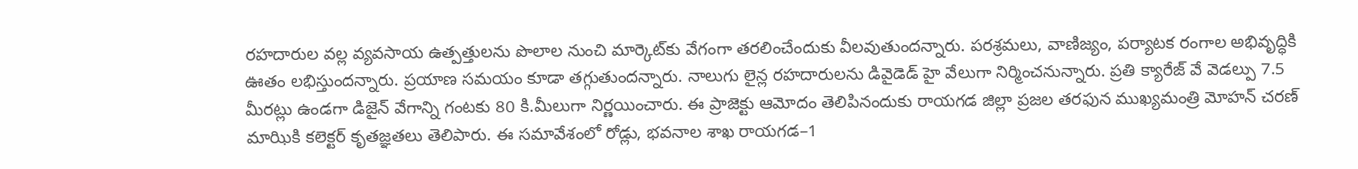రహదారుల వల్ల వ్యవసాయ ఉత్పత్తులను పొలాల నుంచి మార్కెట్‌కు వేగంగా తరలించేందుకు వీలవుతుందన్నారు. పరశ్రమలు, వాణిజ్యం, పర్యాటక రంగాల అభివృద్ధికి ఊతం లభిస్తుందన్నారు. ప్రయాణ సమయం కూడా తగ్గుతుందన్నారు. నాలుగు లైన్ల రహదారులను డివైడెడ్‌ హై వేలుగా నిర్మించనున్నారు. ప్రతి క్యారేజ్‌ వే వెడల్పు 7.5 మీరట్లు ఉండగా డిజైన్‌ వేగాన్ని గంటకు 80 కి.మీలుగా నిర్ణయించారు. ఈ ప్రాజెక్టు ఆమోదం తెలిపినందుకు రాయగడ జిల్లా ప్రజల తరఫున ముఖ్యమంత్రి మోహన్‌ చరణ్‌ మాఝికి కలెక్టర్‌ కృతజ్ఞతలు తెలిపారు. ఈ సమావేశంలో రోడ్లు, భవనాల శాఖ రాయగడ–1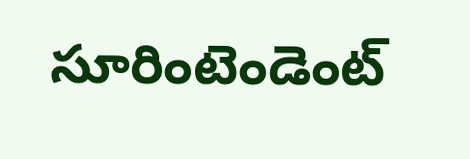సూరింటెండెంట్‌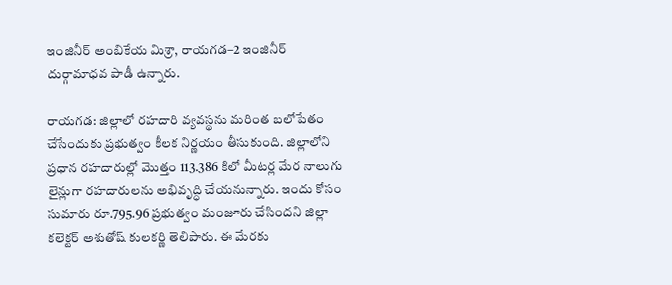ఇంజినీర్‌ అంబికేయ మిశ్రా, రాయగడ–2 ఇంజినీర్‌ దుర్గామాధవ పాడీ ఉన్నారు.

రాయగడ: జిల్లాలో రహదారి వ్యవస్థను మరింత బలోపేతం చేసేందుకు ప్రభుత్వం కీలక నిర్ణయం తీసుకుంది. జిల్లాలోని ప్రధాన రహదారుల్లో మొత్తం 113.386 కిలో మీటర్ల మేర నాలుగు లైన్లుగా రహదారులను అభివృద్ధి చేయనున్నారు. ఇందు కోసం సుమారు రూ.795.96 ప్రభుత్వం మంజూరు చేసిందని జిల్లా కలెక్టర్‌ అశుతోష్‌ కులకర్ణి తెలిపారు. ఈ మేరకు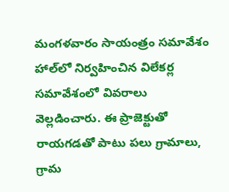మంగళవారం సాయంత్రం సమావేశం హాల్‌లో నిర్వహించిన విలేకర్ల సమావేశంలో వివరాలు వెల్లడించారు. ఈ ప్రాజెక్టుతో రాయగడతో పాటు పలు గ్రామాలు, గ్రామ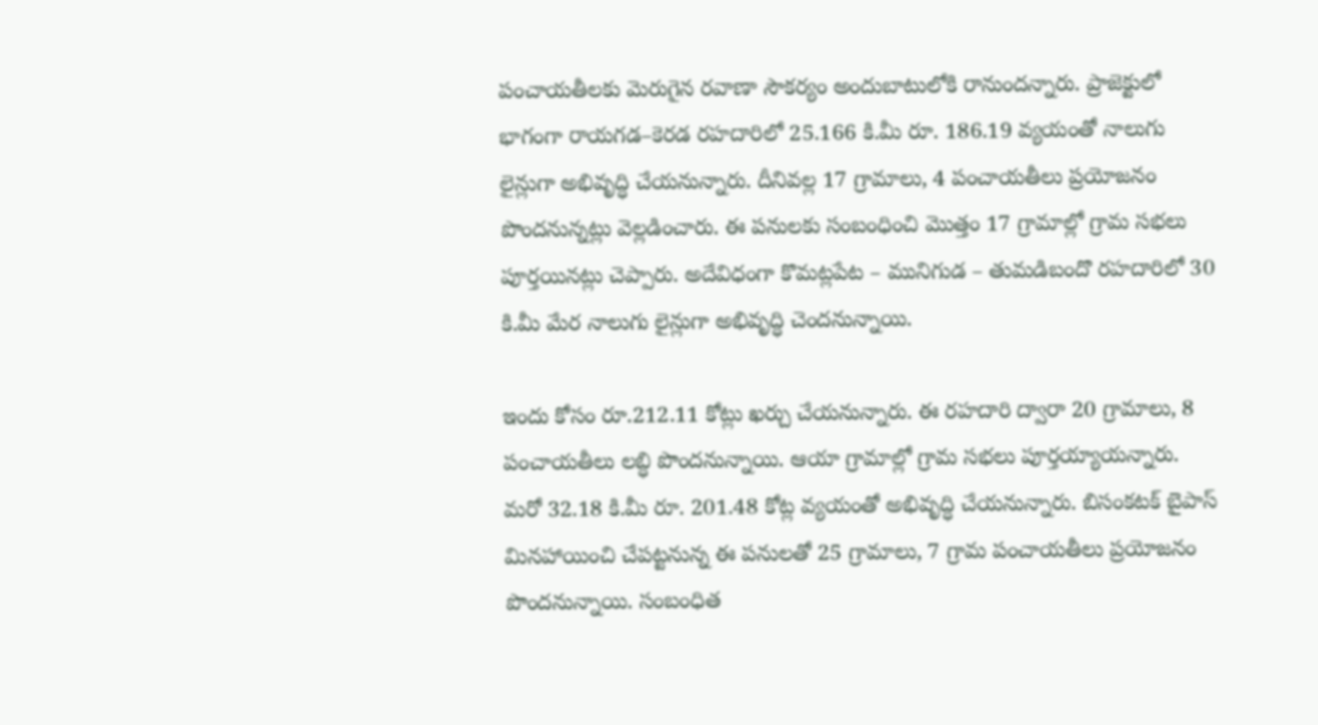పంచాయతీలకు మెరుగైన రవాణా సౌకర్యం అందుబాటులోకి రానుందన్నారు. ప్రాజెక్టులో భాగంగా రాయగడ–కెరడ రహదారిలో 25.166 కి.మీ రూ. 186.19 వ్యయంతో నాలుగు లైన్లుగా అభివృద్ధి చేయనున్నారు. దీనివల్ల 17 గ్రామాలు, 4 పంచాయతీలు ప్రయోజనం పొందనున్నట్లు వెల్లడించారు. ఈ పనులకు సంబంధించి మొత్తం 17 గ్రామాల్లో గ్రామ సభలు పూర్తయినట్లు చెప్పారు. అదేవిధంగా కొమట్లపేట – మునిగుడ – తుమడిబందొ రహదారిలో 30 కి.మీ మేర నాలుగు లైన్లుగా అభివృద్ధి చెందనున్నాయి.

ఇందు కోసం రూ.212.11 కోట్లు ఖర్చు చేయనున్నారు. ఈ రహదారి ద్వారా 20 గ్రామాలు, 8 పంచాయతీలు లబ్ధి పొందనున్నాయి. ఆయా గ్రామాల్లో గ్రామ సభలు పూర్తయ్యాయన్నారు. మరో 32.18 కి.మీ రూ. 201.48 కోట్ల వ్యయంతో అభివృద్ధి చేయనున్నారు. బిసంకటక్‌ బైపాస్‌ మినహాయించి చేపట్టనున్న ఈ పనులతో 25 గ్రామాలు, 7 గ్రామ పంచాయతీలు ప్రయోజనం పొందనున్నాయి. సంబంధిత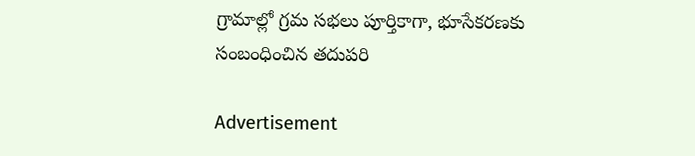గ్రామాల్లో గ్రమ సభలు పూర్తికాగా, భూసేకరణకు సంబంధించిన తదుపరి

Advertisement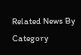Related News By Category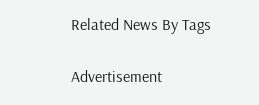Related News By Tags

Advertisement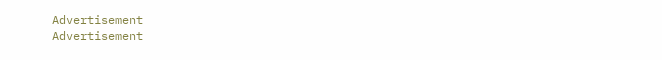Advertisement
Advertisement